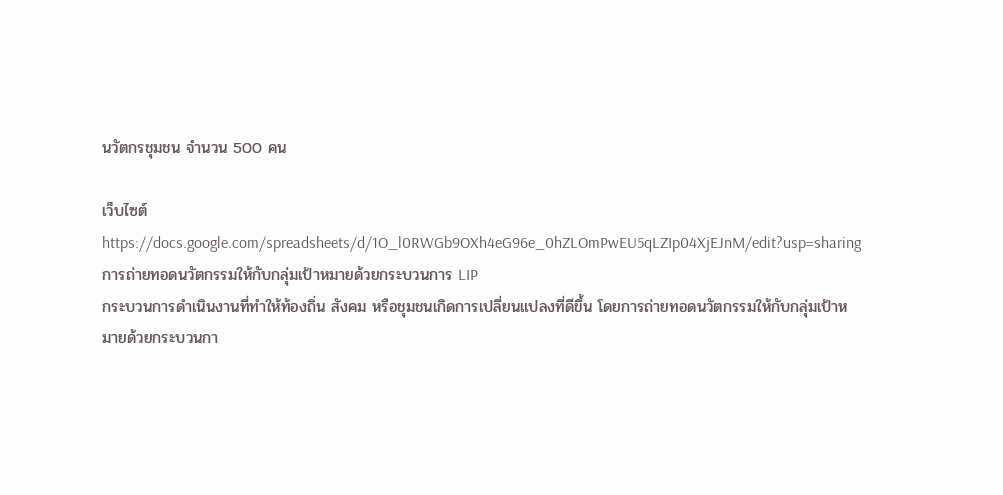นวัตกรชุมชน จำนวน 500 คน

เว็บไซต์
https://docs.google.com/spreadsheets/d/1O_l0RWGb9OXh4eG96e_0hZLOmPwEU5qLZIp04XjEJnM/edit?usp=sharing
การถ่ายทอดนวัตกรรมให้กับกลุ่มเป้าหมายด้วยกระบวนการ LIP
กระบวนการดำเนินงานที่ทำให้ท้องถิ่น สังคม หรือชุมชนเกิดการเปลี่ยนแปลงที่ดีขึ้น โดยการถ่ายทอดนวัตกรรมให้กับกลุ่มเป้าหมายด้วยกระบวนกา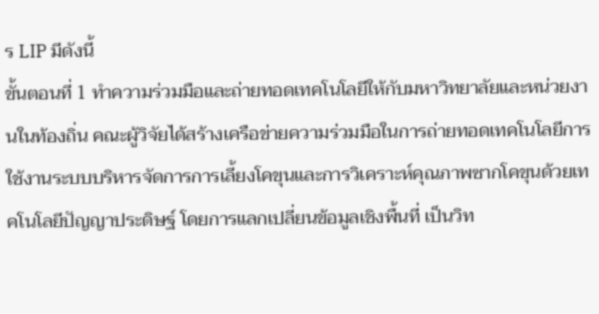ร LIP มีดังนี้
ขั้นตอนที่ 1 ทำความร่วมมือและถ่ายทอดเทคโนโลยีให้กับมหาวิทยาลัยและหน่วยงานในท้องถิ่น คณะผู้วิจัยได้สร้างเครือข่ายความร่วมมือในการถ่ายทอดเทคโนโลยีการใช้งานระบบบริหารจัดการการเลี้ยงโคขุนและการวิเคราะห์คุณภาพซากโคขุนด้วยเทคโนโลยีปัญญาประดิษฐ์ โดยการแลกเปลี่ยนข้อมูลเชิงพื้นที่ เป็นวิท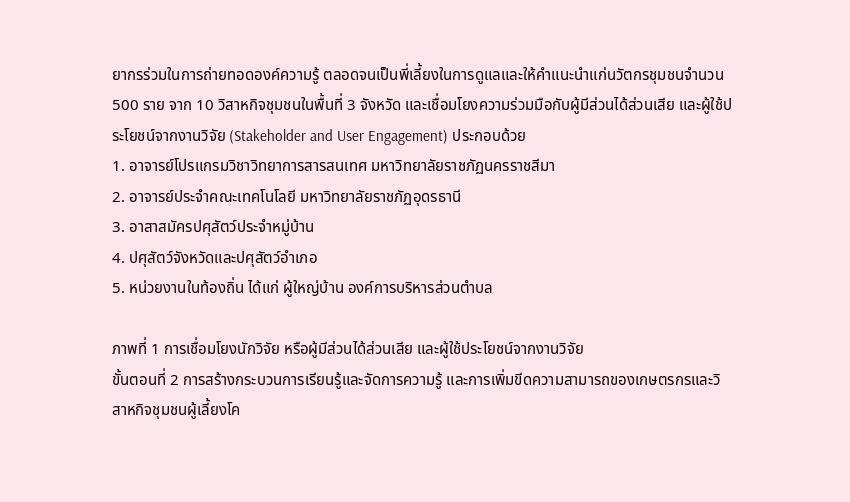ยากรร่วมในการถ่ายทอดองค์ความรู้ ตลอดจนเป็นพี่เลี้ยงในการดูแลและให้คำแนะนำแก่นวัตกรชุมชนจำนวน 500 ราย จาก 10 วิสาหกิจชุมชนในพื้นที่ 3 จังหวัด และเชื่อมโยงความร่วมมือกับผู้มีส่วนได้ส่วนเสีย และผู้ใช้ประโยชน์จากงานวิจัย (Stakeholder and User Engagement) ประกอบด้วย
1. อาจารย์โปรแกรมวิชาวิทยาการสารสนเทศ มหาวิทยาลัยราชภัฏนครราชสีมา
2. อาจารย์ประจำคณะเทคโนโลยี มหาวิทยาลัยราชภัฏอุดรธานี
3. อาสาสมัครปศุสัตว์ประจำหมู่บ้าน
4. ปศุสัตว์จังหวัดและปศุสัตว์อำเภอ
5. หน่วยงานในท้องถิ่น ได้แก่ ผู้ใหญ่บ้าน องค์การบริหารส่วนตำบล

ภาพที่ 1 การเชื่อมโยงนักวิจัย หรือผู้มีส่วนได้ส่วนเสีย และผู้ใช้ประโยชน์จากงานวิจัย
ขั้นตอนที่ 2 การสร้างกระบวนการเรียนรู้และจัดการความรู้ และการเพิ่มขีดความสามารถของเกษตรกรและวิสาหกิจชุมชนผู้เลี้ยงโค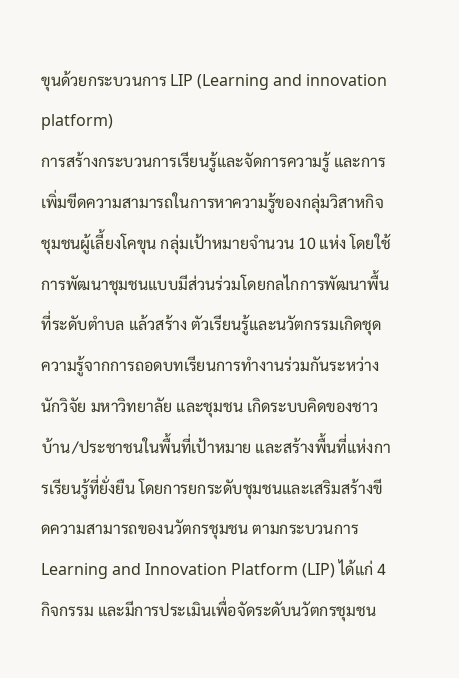ขุนด้วยกระบวนการ LIP (Learning and innovation platform)
การสร้างกระบวนการเรียนรู้และจัดการความรู้ และการเพิ่มขีดความสามารถในการหาความรู้ของกลุ่มวิสาหกิจชุมชนผู้เลี้ยงโคขุน กลุ่มเป้าหมายจำนวน 10 แห่ง โดยใช้การพัฒนาชุมชนแบบมีส่วนร่วมโดยกลไกการพัฒนาพื้นที่ระดับตำบล แล้วสร้าง ตัวเรียนรู้และนวัตกรรมเกิดชุดความรู้จากการถอดบทเรียนการทำงานร่วมกันระหว่างนักวิจัย มหาวิทยาลัย และชุมชน เกิดระบบคิดของชาวบ้าน/ประชาชนในพื้นที่เป้าหมาย และสร้างพื้นที่แห่งการเรียนรู้ที่ยั่งยืน โดยการยกระดับชุมชนและเสริมสร้างขีดความสามารถของนวัตกรชุมชน ตามกระบวนการ Learning and Innovation Platform (LIP) ได้แก่ 4 กิจกรรม และมีการประเมินเพื่อจัดระดับนวัตกรชุมชน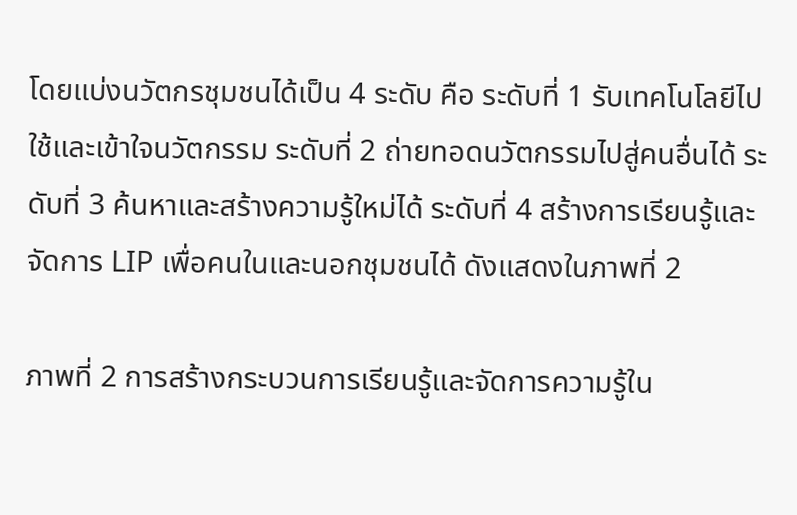โดยแบ่งนวัตกรชุมชนได้เป็น 4 ระดับ คือ ระดับที่ 1 รับเทคโนโลยีไปใช้และเข้าใจนวัตกรรม ระดับที่ 2 ถ่ายทอดนวัตกรรมไปสู่คนอื่นได้ ระดับที่ 3 ค้นหาและสร้างความรู้ใหม่ได้ ระดับที่ 4 สร้างการเรียนรู้และจัดการ LIP เพื่อคนในและนอกชุมชนได้ ดังแสดงในภาพที่ 2

ภาพที่ 2 การสร้างกระบวนการเรียนรู้และจัดการความรู้ใน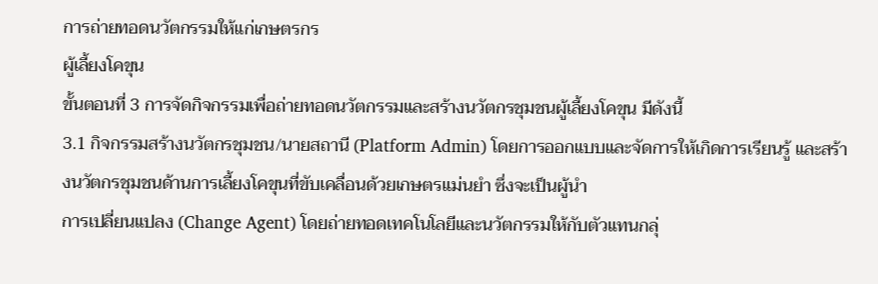การถ่ายทอดนวัตกรรมให้แก่เกษตรกร
ผู้เลี้ยงโคขุน
ขั้นตอนที่ 3 การจัดกิจกรรมเพื่อถ่ายทอดนวัตกรรมและสร้างนวัตกรชุมชนผู้เลี้ยงโคขุน มีดังนี้
3.1 กิจกรรมสร้างนวัตกรชุมชน/นายสถานี (Platform Admin) โดยการออกแบบและจัดการให้เกิดการเรียนรู้ และสร้างนวัตกรชุมชนด้านการเลี้ยงโคขุนที่ขับเคลื่อนด้วยเกษตรแม่นยำ ซึ่งจะเป็นผู้นำ
การเปลี่ยนแปลง (Change Agent) โดยถ่ายทอดเทคโนโลยีและนวัตกรรมให้กับตัวแทนกลุ่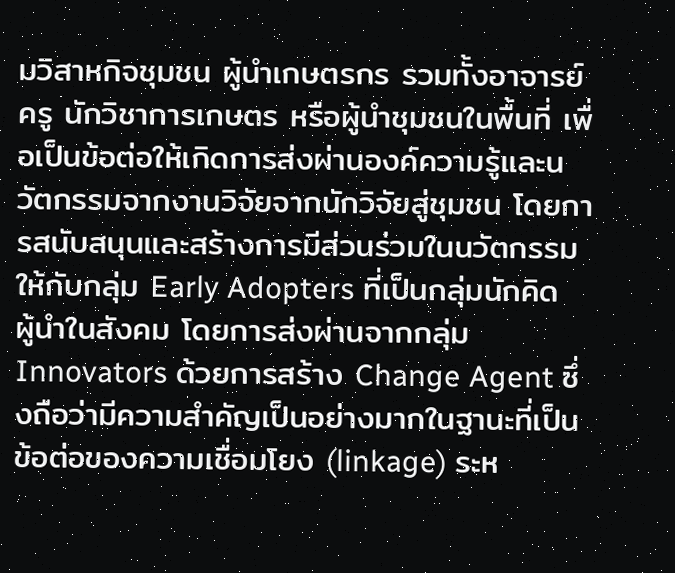มวิสาหกิจชุมชน ผู้นำเกษตรกร รวมทั้งอาจารย์ ครู นักวิชาการเกษตร หรือผู้นำชุมชนในพื้นที่ เพื่อเป็นข้อต่อให้เกิดการส่งผ่านองค์ความรู้และนวัตกรรมจากงานวิจัยจากนักวิจัยสู่ชุมชน โดยการสนับสนุนและสร้างการมีส่วนร่วมในนวัตกรรมให้กับกลุ่ม Early Adopters ที่เป็นกลุ่มนักคิด ผู้นำในสังคม โดยการส่งผ่านจากกลุ่ม Innovators ด้วยการสร้าง Change Agent ซึ่งถือว่ามีความสำคัญเป็นอย่างมากในฐานะที่เป็นข้อต่อของความเชื่อมโยง (linkage) ระห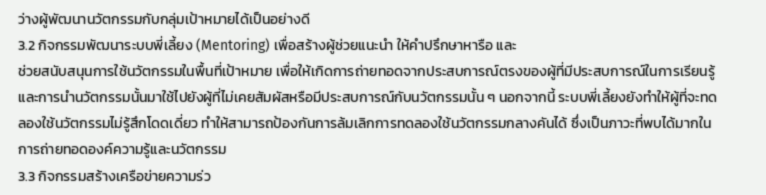ว่างผู้พัฒนานวัตกรรมกับกลุ่มเป้าหมายได้เป็นอย่างดี
3.2 กิจกรรมพัฒนาระบบพี่เลี้ยง (Mentoring) เพื่อสร้างผู้ช่วยแนะนำ ให้คำปรึกษาหารือ และ
ช่วยสนับสนุนการใช้นวัตกรรมในพื้นที่เป้าหมาย เพื่อให้เกิดการถ่ายทอดจากประสบการณ์ตรงของผู้ที่มีประสบการณ์ในการเรียนรู้และการนำนวัตกรรมนั้นมาใช้ไปยังผู้ที่ไม่เคยสัมผัสหรือมีประสบการณ์กับนวัตกรรมนั้น ๆ นอกจากนี้ ระบบพี่เลี้ยงยังทำให้ผู้ที่จะทดลองใช้นวัตกรรมไม่รู้สึกโดดเดี่ยว ทำให้สามารถป้องกันการล้มเลิกการทดลองใช้นวัตกรรมกลางคันได้ ซึ่งเป็นภาวะที่พบได้มากในการถ่ายทอดองค์ความรู้และนวัตกรรม
3.3 กิจกรรมสร้างเครือข่ายความร่ว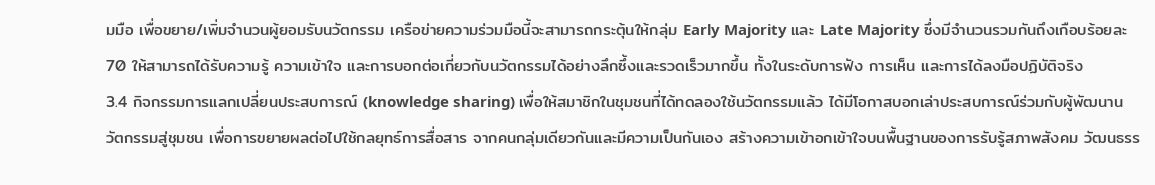มมือ เพื่อขยาย/เพิ่มจำนวนผู้ยอมรับนวัตกรรม เครือข่ายความร่วมมือนี้จะสามารถกระตุ้นให้กลุ่ม Early Majority และ Late Majority ซึ่งมีจำนวนรวมกันถึงเกือบร้อยละ 70 ให้สามารถได้รับความรู้ ความเข้าใจ และการบอกต่อเกี่ยวกับนวัตกรรมได้อย่างลึกซึ้งและรวดเร็วมากขึ้น ทั้งในระดับการฟัง การเห็น และการได้ลงมือปฏิบัติจริง
3.4 กิจกรรมการแลกเปลี่ยนประสบการณ์ (knowledge sharing) เพื่อให้สมาชิกในชุมชนที่ได้ทดลองใช้นวัตกรรมแล้ว ได้มีโอกาสบอกเล่าประสบการณ์ร่วมกับผู้พัฒนานวัตกรรมสู่ชุมชน เพื่อการขยายผลต่อไปใช้กลยุทธ์การสื่อสาร จากคนกลุ่มเดียวกันและมีความเป็นกันเอง สร้างความเข้าอกเข้าใจบนพื้นฐานของการรับรู้สภาพสังคม วัฒนธรร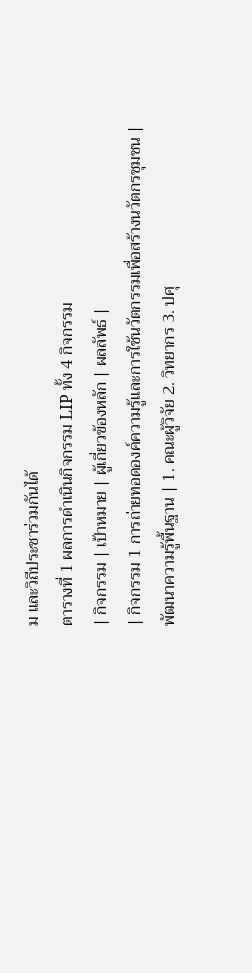ม และวิถีประชาร่วมกันได้
ตารางที่ 1 ผลการดำเนินกิจกรรม LIP ทั้ง 4 กิจกรรม
| กิจกรรม | เป้าหมาย | ผู้เกี่ยวข้องหลัก | ผลลัพธ์ |
| กิจกรรม 1 การถ่ายทอดองค์ความรู้และการใช้นวัตกรรมเพื่อสร้างนวัตกรชุมชน | พัฒนาความรู้พื้นฐาน | 1. คณะผู้วิจัย 2. วิทยากร 3. ปศุ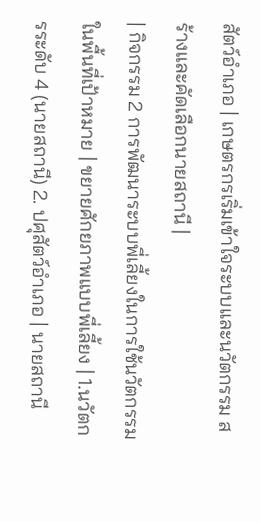สัตว์อำเภอ | เกษตรกรเริ่มเข้าใจระบบและนวัตกรรม สร้างและคัดเลือกนายสถานี |
| กิจกรรม 2 การพัฒนาระบบพี่เลี้ยงในการใช้นวัตกรรมในพื้นที่เป้าหมาย | ขยายศักยภาพแบบพี่เลี้ยง | 1.นวัตกรระดับ 4 (นายสถานี) 2. ปศุสัตว์อำเภอ | นายสถานี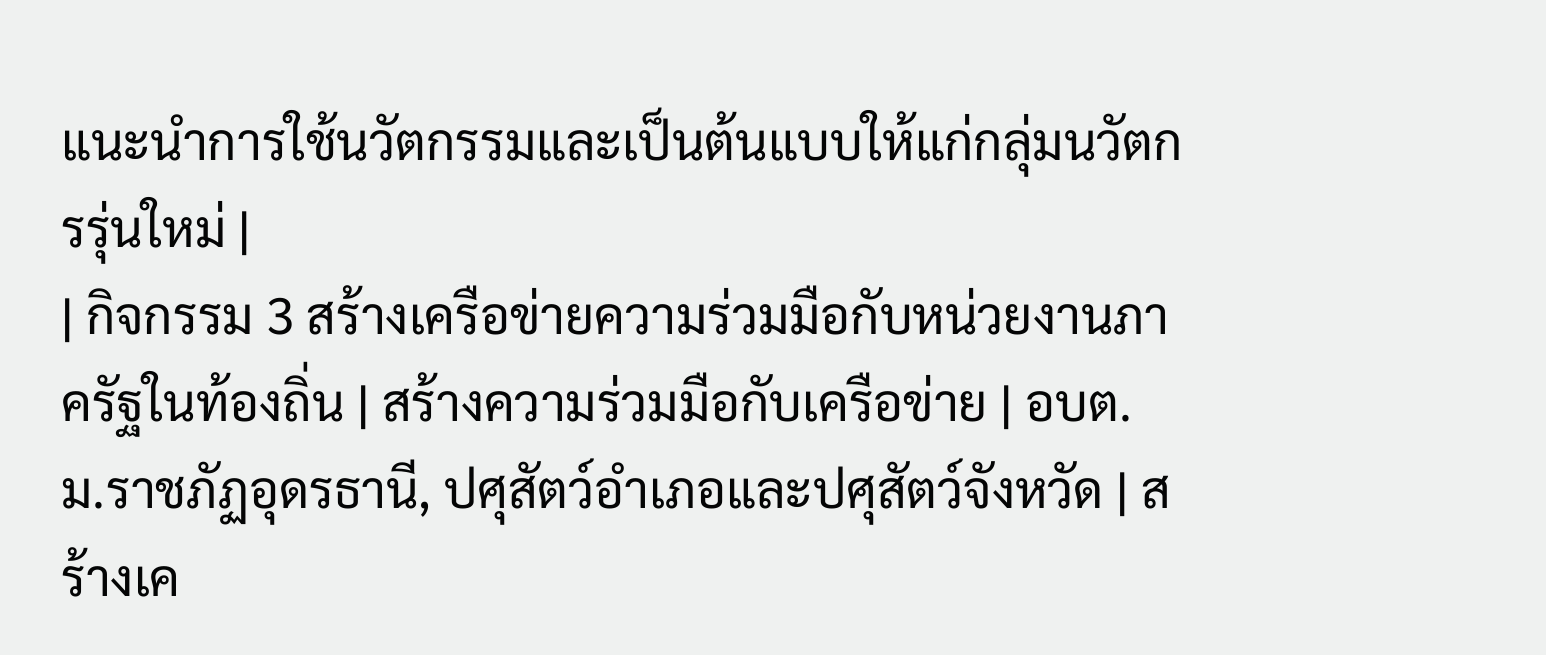แนะนำการใช้นวัตกรรมและเป็นต้นแบบให้แก่กลุ่มนวัตกรรุ่นใหม่ |
| กิจกรรม 3 สร้างเครือข่ายความร่วมมือกับหน่วยงานภาครัฐในท้องถิ่น | สร้างความร่วมมือกับเครือข่าย | อบต. ม.ราชภัฏอุดรธานี, ปศุสัตว์อำเภอและปศุสัตว์จังหวัด | สร้างเค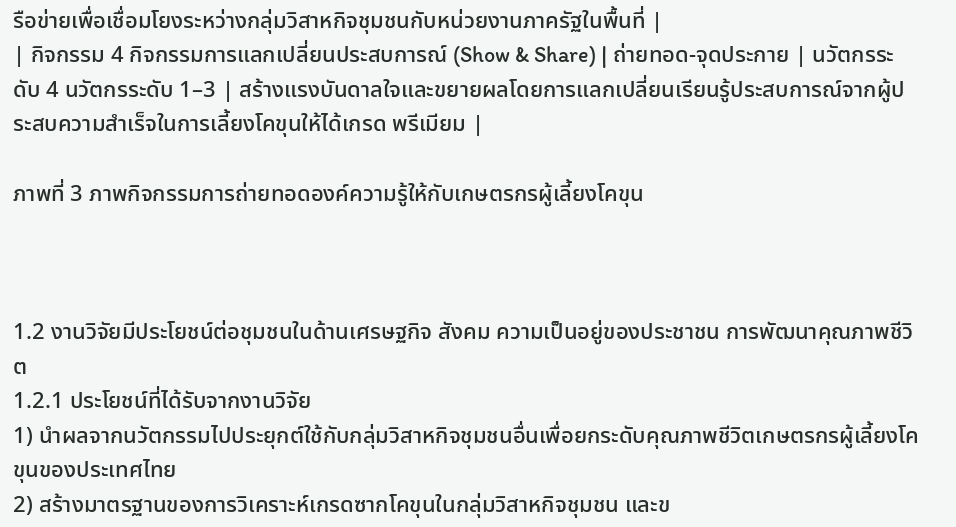รือข่ายเพื่อเชื่อมโยงระหว่างกลุ่มวิสาหกิจชุมชนกับหน่วยงานภาครัฐในพื้นที่ |
| กิจกรรม 4 กิจกรรมการแลกเปลี่ยนประสบการณ์ (Show & Share) | ถ่ายทอด-จุดประกาย | นวัตกรระดับ 4 นวัตกรระดับ 1–3 | สร้างแรงบันดาลใจและขยายผลโดยการแลกเปลี่ยนเรียนรู้ประสบการณ์จากผู้ประสบความสำเร็จในการเลี้ยงโคขุนให้ได้เกรด พรีเมียม |

ภาพที่ 3 ภาพกิจกรรมการถ่ายทอดองค์ความรู้ให้กับเกษตรกรผู้เลี้ยงโคขุน



1.2 งานวิจัยมีประโยชน์ต่อชุมชนในด้านเศรษฐกิจ สังคม ความเป็นอยู่ของประชาชน การพัฒนาคุณภาพชีวิต
1.2.1 ประโยชน์ที่ได้รับจากงานวิจัย
1) นำผลจากนวัตกรรมไปประยุกต์ใช้กับกลุ่มวิสาหกิจชุมชนอื่นเพื่อยกระดับคุณภาพชีวิตเกษตรกรผู้เลี้ยงโคขุนของประเทศไทย
2) สร้างมาตรฐานของการวิเคราะห์เกรดซากโคขุนในกลุ่มวิสาหกิจชุมชน และข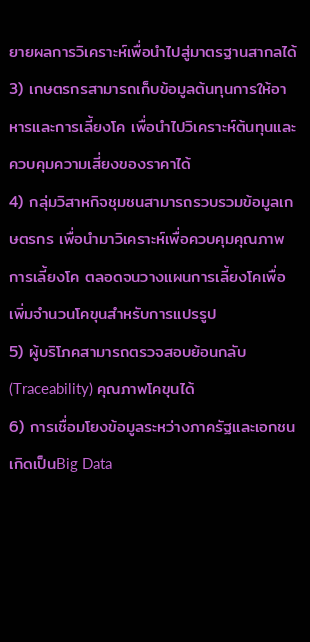ยายผลการวิเคราะห์เพื่อนำไปสู่มาตรฐานสากลได้
3) เกษตรกรสามารถเก็บข้อมูลต้นทุนการให้อาหารและการเลี้ยงโค เพื่อนำไปวิเคราะห์ต้นทุนและควบคุมความเสี่ยงของราคาได้
4) กลุ่มวิสาหกิจชุมชนสามารถรวบรวมข้อมูลเกษตรกร เพื่อนำมาวิเคราะห์เพื่อควบคุมคุณภาพการเลี้ยงโค ตลอดจนวางแผนการเลี้ยงโคเพื่อเพิ่มจำนวนโคขุนสำหรับการแปรรูป
5) ผู้บริโภคสามารถตรวจสอบย้อนกลับ (Traceability) คุณภาพโคขุนได้
6) การเชื่อมโยงข้อมูลระหว่างภาครัฐและเอกชน เกิดเป็นBig Data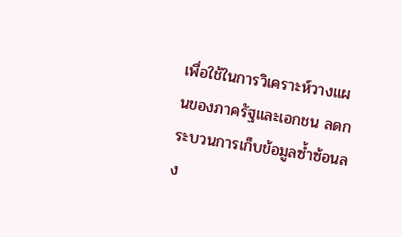เพื่อใช้ในการวิเคราะห์วางแผนของภาครัฐและเอกชน ลดกระบวนการเก็บข้อมูลซ้ำซ้อนลง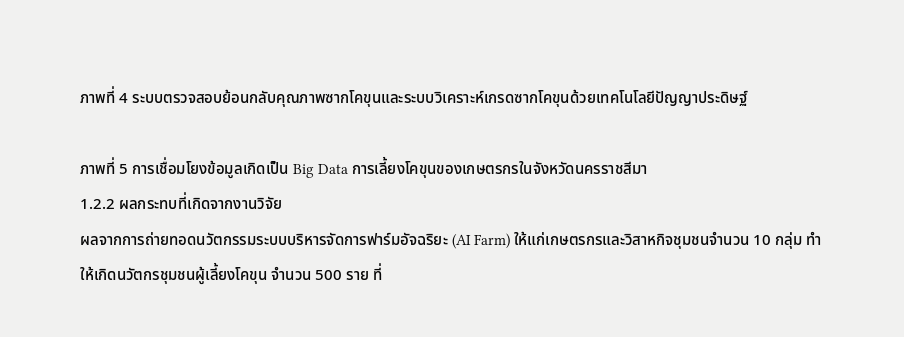ภาพที่ 4 ระบบตรวจสอบย้อนกลับคุณภาพซากโคขุนและระบบวิเคราะห์เกรดซากโคขุนด้วยเทคโนโลยีปัญญาประดิษฐ์

ภาพที่ 5 การเชื่อมโยงข้อมูลเกิดเป็น Big Data การเลี้ยงโคขุนของเกษตรกรในจังหวัดนครราชสีมา
1.2.2 ผลกระทบที่เกิดจากงานวิจัย
ผลจากการถ่ายทอดนวัตกรรมระบบบริหารจัดการฟาร์มอัจฉริยะ (AI Farm) ให้แก่เกษตรกรและวิสาหกิจชุมชนจำนวน 10 กลุ่ม ทำให้เกิดนวัตกรชุมชนผู้เลี้ยงโคขุน จำนวน 500 ราย ที่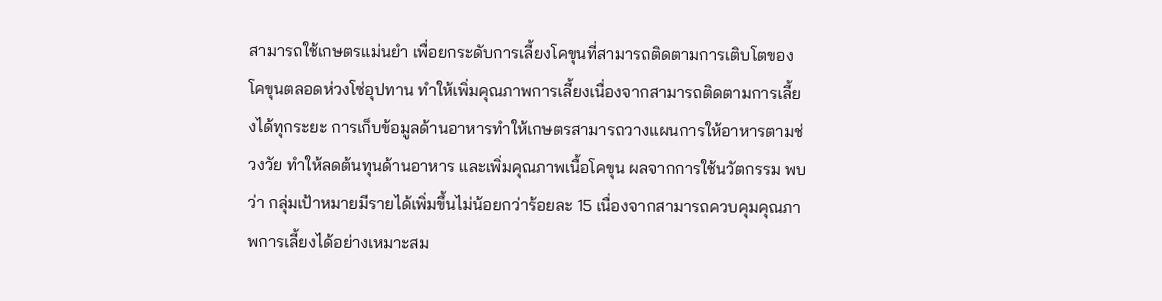สามารถใช้เกษตรแม่นยำ เพื่อยกระดับการเลี้ยงโคขุนที่สามารถติดตามการเติบโตของโคขุนตลอดห่วงโซ่อุปทาน ทำให้เพิ่มคุณภาพการเลี้ยงเนื่องจากสามารถติดตามการเลี้ยงได้ทุกระยะ การเก็บข้อมูลด้านอาหารทำให้เกษตรสามารถวางแผนการให้อาหารตามช่วงวัย ทำให้ลดต้นทุนด้านอาหาร และเพิ่มคุณภาพเนื้อโคขุน ผลจากการใช้นวัตกรรม พบว่า กลุ่มเป้าหมายมีรายได้เพิ่มขึ้นไม่น้อยกว่าร้อยละ 15 เนื่องจากสามารถควบคุมคุณภาพการเลี้ยงได้อย่างเหมาะสม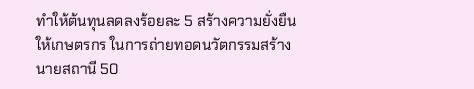ทำให้ต้นทุนลดลงร้อยละ 5 สร้างความยั่งยืนให้เกษตรกร ในการถ่ายทอดนวัตกรรมสร้างนายสถานี 50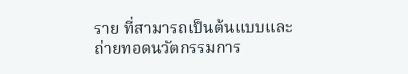ราย ที่สามารถเป็นต้นแบบและถ่ายทอดนวัตกรรมการ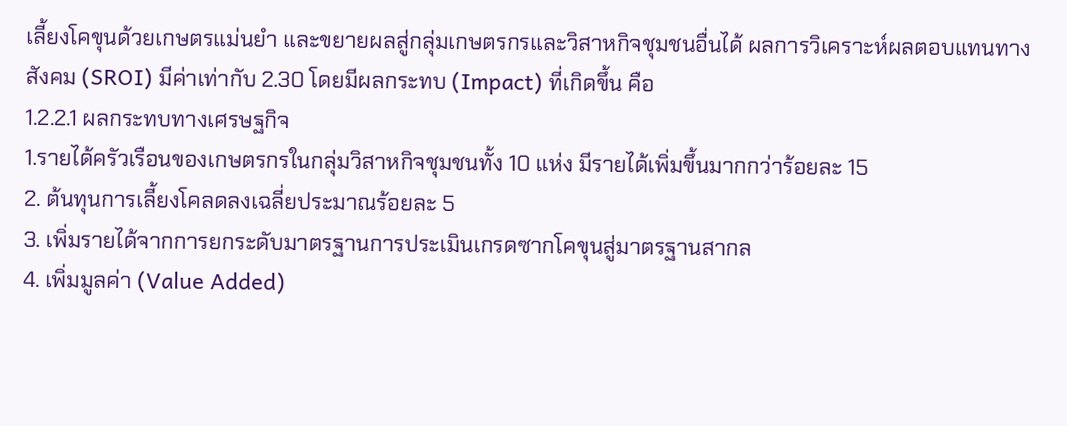เลี้ยงโคขุนด้วยเกษตรแม่นยำ และขยายผลสู่กลุ่มเกษตรกรและวิสาหกิจชุมชนอื่นได้ ผลการวิเคราะห์ผลตอบแทนทางสังคม (SROI) มีค่าเท่ากับ 2.30 โดยมีผลกระทบ (Impact) ที่เกิดขึ้น คือ
1.2.2.1 ผลกระทบทางเศรษฐกิจ
1.รายได้ครัวเรือนของเกษตรกรในกลุ่มวิสาหกิจชุมชนทั้ง 10 แห่ง มีรายได้เพิ่มขึ้นมากกว่าร้อยละ 15
2. ต้นทุนการเลี้ยงโคลดลงเฉลี่ยประมาณร้อยละ 5
3. เพิ่มรายได้จากการยกระดับมาตรฐานการประเมินเกรดซากโคขุนสู่มาตรฐานสากล
4. เพิ่มมูลค่า (Value Added)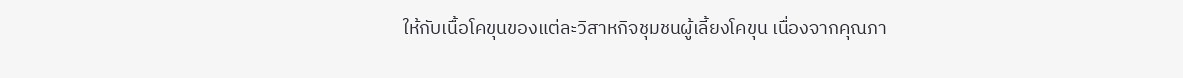ให้กับเนื้อโคขุนของแต่ละวิสาหกิจชุมชนผู้เลี้ยงโคขุน เนื่องจากคุณภา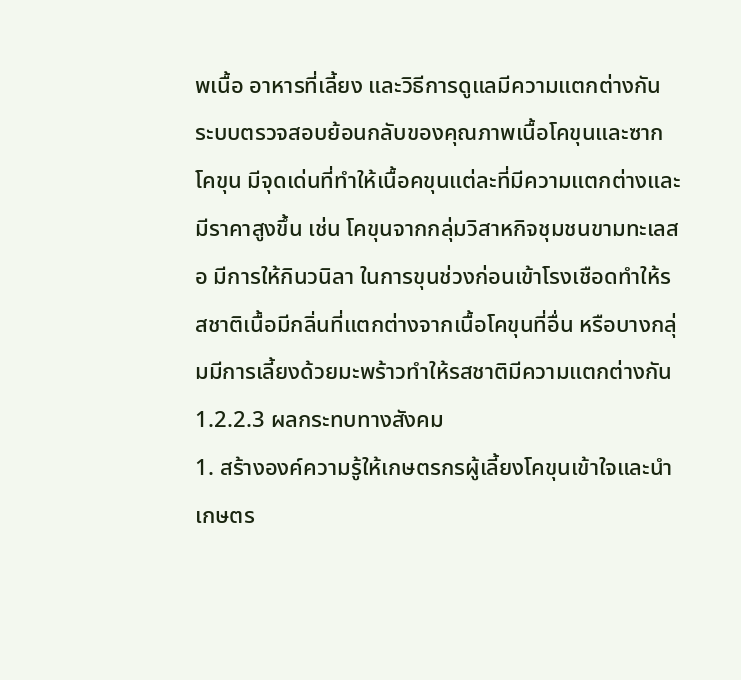พเนื้อ อาหารที่เลี้ยง และวิธีการดูแลมีความแตกต่างกัน ระบบตรวจสอบย้อนกลับของคุณภาพเนื้อโคขุนและซากโคขุน มีจุดเด่นที่ทำให้เนื้อคขุนแต่ละที่มีความแตกต่างและมีราคาสูงขึ้น เช่น โคขุนจากกลุ่มวิสาหกิจชุมชนขามทะเลสอ มีการให้กินวนิลา ในการขุนช่วงก่อนเข้าโรงเชือดทำให้รสชาติเนื้อมีกลิ่นที่แตกต่างจากเนื้อโคขุนที่อื่น หรือบางกลุ่มมีการเลี้ยงด้วยมะพร้าวทำให้รสชาติมีความแตกต่างกัน
1.2.2.3 ผลกระทบทางสังคม
1. สร้างองค์ความรู้ให้เกษตรกรผู้เลี้ยงโคขุนเข้าใจและนำเกษตร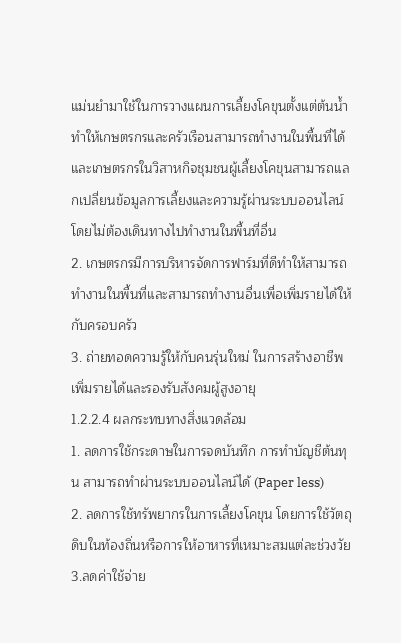แม่นยำมาใช้ในการวางแผนการเลี้ยงโคขุนตั้งแต่ต้นน้ำ ทำให้เกษตรกรและครัวเรือนสามารถทำงานในพื้นที่ได้ และเกษตรกรในวิสาหกิจชุมชนผู้เลี้ยงโคขุนสามารถแลกเปลี่ยนข้อมูลการเลี้ยงและความรู้ผ่านระบบออนไลน์โดยไม่ต้องเดินทางไปทำงานในพื้นที่อื่น
2. เกษตรกรมีการบริหารจัดการฟาร์มที่ดีทำให้สามารถทำงานในพื้นที่และสามารถทำงานอื่นเพื่อเพิ่มรายได้ให้กับครอบครัว
3. ถ่ายทอดความรู้ให้กับคนรุ่นใหม่ ในการสร้างอาชีพ เพิ่มรายได้และรองรับสังคมผู้สูงอายุ
1.2.2.4 ผลกระทบทางสิ่งแวดล้อม
1. ลดการใช้กระดาษในการจดบันทึก การทำบัญชีต้นทุน สามารถทำผ่านระบบออนไลน์ได้ (Paper less)
2. ลดการใช้ทรัพยากรในการเลี้ยงโคขุน โดยการใช้วัตถุดิบในท้องถิ่นหรือการให้อาหารที่เหมาะสมแต่ละช่วงวัย
3.ลดค่าใช้จ่าย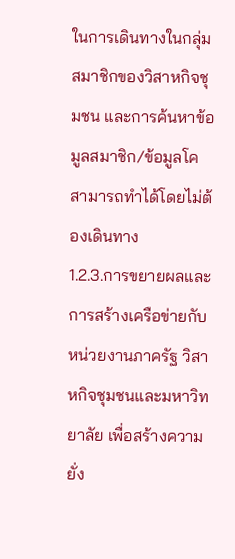ในการเดินทางในกลุ่มสมาชิกของวิสาหกิจชุมชน และการค้นหาข้อมูลสมาชิก/ข้อมูลโค สามารถทำได้โดยไม่ต้องเดินทาง
1.2.3.การขยายผลและการสร้างเครือข่ายกับหน่วยงานภาครัฐ วิสาหกิจชุมชนและมหาวิทยาลัย เพื่อสร้างความยั่ง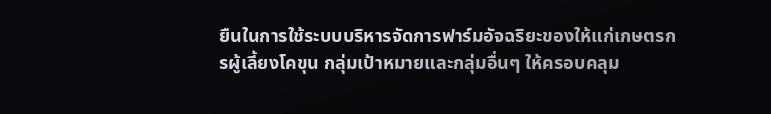ยืนในการใช้ระบบบริหารจัดการฟาร์มอัจฉริยะของให้แก่เกษตรกรผู้เลี้ยงโคขุน กลุ่มเป้าหมายและกลุ่มอื่นๆ ให้ครอบคลุม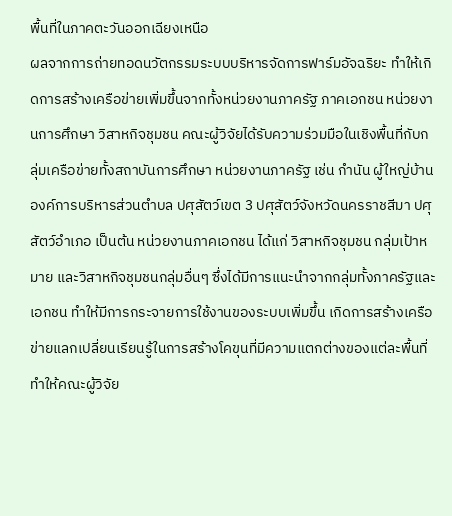พื้นที่ในภาคตะวันออกเฉียงเหนือ
ผลจากการถ่ายทอดนวัตกรรมระบบบริหารจัดการฟาร์มอัจฉริยะ ทำให้เกิดการสร้างเครือข่ายเพิ่มขึ้นจากทั้งหน่วยงานภาครัฐ ภาคเอกชน หน่วยงานการศึกษา วิสาหกิจชุมชน คณะผู้วิจัยได้รับความร่วมมือในเชิงพื้นที่กับกลุ่มเครือข่ายทั้งสถาบันการศึกษา หน่วยงานภาครัฐ เช่น กำนัน ผู้ใหญ่บ้าน องค์การบริหารส่วนตำบล ปศุสัตว์เขต 3 ปศุสัตว์จังหวัดนครราชสีมา ปศุสัตว์อำเภอ เป็นต้น หน่วยงานภาคเอกชน ได้แก่ วิสาหกิจชุมชน กลุ่มเป้าหมาย และวิสาหกิจชุมชนกลุ่มอื่นๆ ซึ่งได้มีการแนะนำจากกลุ่มทั้งภาครัฐและเอกชน ทำให้มีการกระจายการใช้งานของระบบเพิ่มขึ้น เกิดการสร้างเครือข่ายแลกเปลี่ยนเรียนรู้ในการสร้างโคขุนที่มีความแตกต่างของแต่ละพื้นที่ ทำให้คณะผู้วิจัย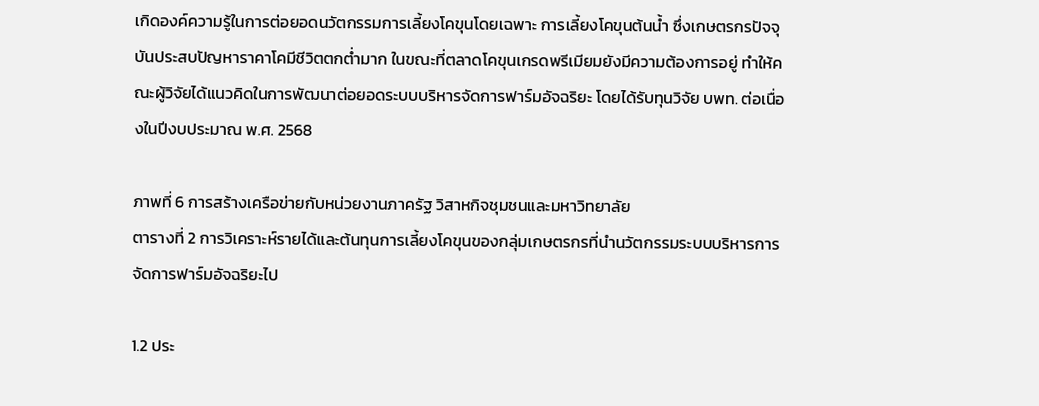เกิดองค์ความรู้ในการต่อยอดนวัตกรรมการเลี้ยงโคขุนโดยเฉพาะ การเลี้ยงโคขุนต้นน้ำ ซึ่งเกษตรกรปัจจุบันประสบปัญหาราคาโคมีชีวิตตกต่ำมาก ในขณะที่ตลาดโคขุนเกรดพรีเมียมยังมีความต้องการอยู่ ทำให้คณะผู้วิจัยได้แนวคิดในการพัฒนาต่อยอดระบบบริหารจัดการฟาร์มอัจฉริยะ โดยได้รับทุนวิจัย บพท. ต่อเนื่องในปีงบประมาณ พ.ศ. 2568

ภาพที่ 6 การสร้างเครือข่ายกับหน่วยงานภาครัฐ วิสาหกิจชุมชนและมหาวิทยาลัย
ตารางที่ 2 การวิเคราะห์รายได้และต้นทุนการเลี้ยงโคขุนของกลุ่มเกษตรกรที่นำนวัตกรรมระบบบริหารการจัดการฟาร์มอัจฉริยะไป

1.2 ประ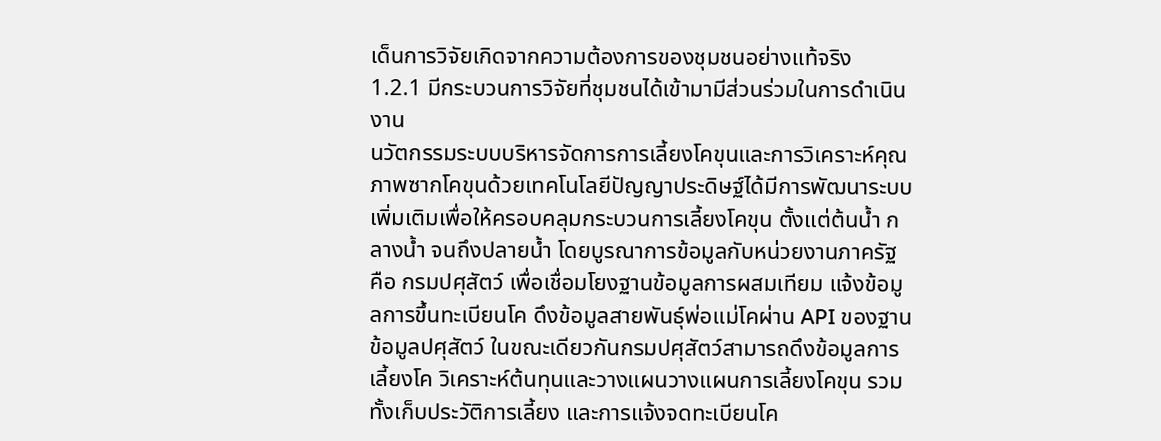เด็นการวิจัยเกิดจากความต้องการของชุมชนอย่างแท้จริง
1.2.1 มีกระบวนการวิจัยที่ชุมชนได้เข้ามามีส่วนร่วมในการดำเนินงาน
นวัตกรรมระบบบริหารจัดการการเลี้ยงโคขุนและการวิเคราะห์คุณภาพซากโคขุนด้วยเทคโนโลยีปัญญาประดิษฐ์ได้มีการพัฒนาระบบเพิ่มเติมเพื่อให้ครอบคลุมกระบวนการเลี้ยงโคขุน ตั้งแต่ต้นน้ำ กลางน้ำ จนถึงปลายน้ำ โดยบูรณาการข้อมูลกับหน่วยงานภาครัฐ คือ กรมปศุสัตว์ เพื่อเชื่อมโยงฐานข้อมูลการผสมเทียม แจ้งข้อมูลการขึ้นทะเบียนโค ดึงข้อมูลสายพันธุ์พ่อแม่โคผ่าน API ของฐานข้อมูลปศุสัตว์ ในขณะเดียวกันกรมปศุสัตว์สามารถดึงข้อมูลการเลี้ยงโค วิเคราะห์ต้นทุนและวางแผนวางแผนการเลี้ยงโคขุน รวมทั้งเก็บประวัติการเลี้ยง และการแจ้งจดทะเบียนโค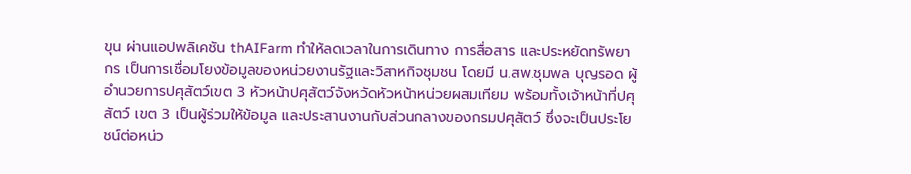ขุน ผ่านแอปพลิเคชัน thAIFarm ทำให้ลดเวลาในการเดินทาง การสื่อสาร และประหยัดทรัพยากร เป็นการเชื่อมโยงข้อมูลของหน่วยงานรัฐและวิสาหกิจชุมชน โดยมี น.สพ.ชุมพล บุญรอด ผู้อำนวยการปศุสัตว์เขต 3 หัวหน้าปศุสัตว์จังหวัดหัวหน้าหน่วยผสมเทียม พร้อมทั้งเจ้าหน้าที่ปศุสัตว์ เขต 3 เป็นผู้ร่วมให้ข้อมูล และประสานงานกับส่วนกลางของกรมปศุสัตว์ ซึ่งจะเป็นประโยชน์ต่อหน่ว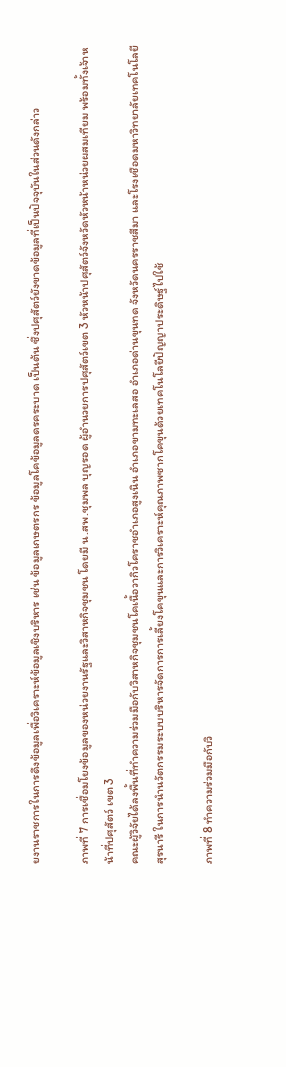ยงานราชการในการดึงข้อมูลเพื่อวิเคราะห์ข้อมูลเชิงบริหาร เช่น ข้อมูลเกษตรกร ข้อมูลโคข้อมูลดรคระบาด เป็นต้น ซึ่งปศุสัตว์ยังขาดข้อมูลที่เป็นปัจจุบันในส่วนดังกล่าว

ภาพที่ 7 การเชื่อมโยงข้อมูลของหน่วยงานรัฐและวิสาหกิจชุมชน โดยมี น.สพ.ชุมพล บุญรอด ผู้อำนวยการปศุสัตว์เขต 3 หัวหน้าปศุสัตว์จังหวัดหัวหน้าหน่วยผสมเทียม พร้อมทั้งเจ้าหน้าที่ปศุสัตว์ เขต 3
คณะผู้วิจัยได้ลงพื้นที่ทำความร่วมมือกับวิสาหกิจชุมชนโคเนื้อวากิวโคราชอำเภอสูงเนิน อำเภอขามทะเลสอ อำเภอด่านขุนทด จังหวัดนครราชสีมา และโรงเชือดมหาวิทยาลัยเทคโนโลยีสุรนารี ในการนำนวัตกรรมระบบบริหารจัดการการเลี้ยงโคขุนและการวิเคราะห์คุณภาพซากโคขุนด้วยเทคโนโลยีปัญญาประดิษฐ์ไปใช้

ภาพที่ 8 ทำความร่วมมือกับวิ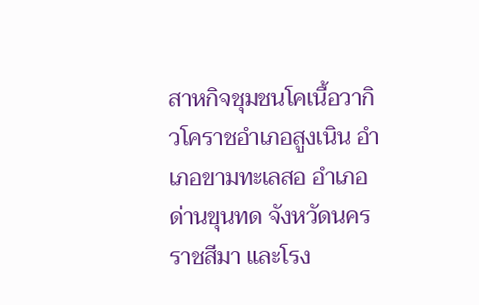สาหกิจชุมชนโคเนื้อวากิวโคราชอำเภอสูงเนิน อำเภอขามทะเลสอ อำเภอด่านขุนทด จังหวัดนครราชสีมา และโรง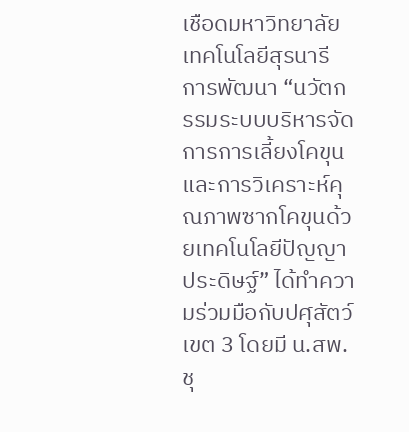เชือดมหาวิทยาลัยเทคโนโลยีสุรนารี
การพัฒนา “นวัตกรรมระบบบริหารจัดการการเลี้ยงโคขุนและการวิเคราะห์คุณภาพซากโคขุนด้วยเทคโนโลยีปัญญาประดิษฐ์” ได้ทำความร่วมมือกับปศุสัตว์เขต 3 โดยมี น.สพ.ชุ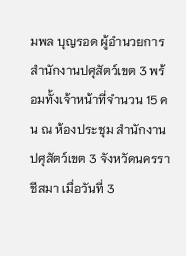มพล บุญรอด ผู้อำนวยการสำนักงานปศุสัตว์เขต 3 พร้อมทั้งเจ้าหน้าที่จำนวน 15 คน ณ ห้องประชุม สำนักงานปศุสัตว์เขต 3 จังหวัดนครราชีสมา เมื่อวันที่ 3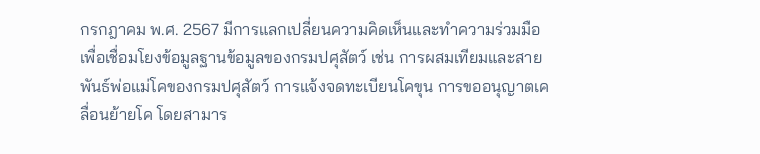กรกฎาคม พ.ศ. 2567 มีการแลกเปลี่ยนความคิดเห็นและทำความร่วมมือเพื่อเชื่อมโยงข้อมูลฐานข้อมูลของกรมปศุสัตว์ เช่น การผสมเทียมและสายพันธ์พ่อแม่โคของกรมปศุสัตว์ การแจ้งจดทะเบียนโคขุน การขออนุญาตเคลื่อนย้ายโค โดยสามาร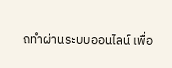ถทำผ่านระบบออนไลน์ เพื่อ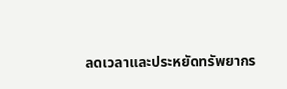ลดเวลาและประหยัดทรัพยากร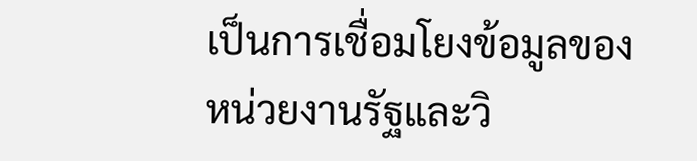เป็นการเชื่อมโยงข้อมูลของหน่วยงานรัฐและวิ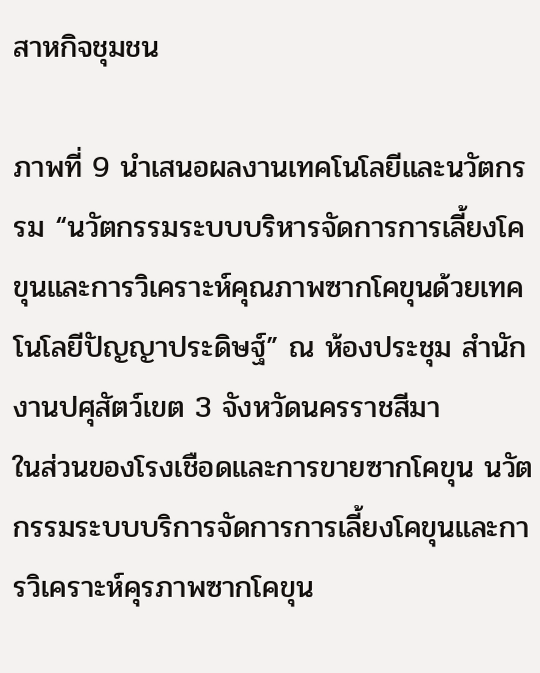สาหกิจชุมชน

ภาพที่ 9 นำเสนอผลงานเทคโนโลยีและนวัตกรรม “นวัตกรรมระบบบริหารจัดการการเลี้ยงโคขุนและการวิเคราะห์คุณภาพซากโคขุนด้วยเทคโนโลยีปัญญาประดิษฐ์” ณ ห้องประชุม สำนักงานปศุสัตว์เขต 3 จังหวัดนครราชสีมา
ในส่วนของโรงเชือดและการขายซากโคขุน นวัตกรรมระบบบริการจัดการการเลี้ยงโคขุนและการวิเคราะห์คุรภาพซากโคขุน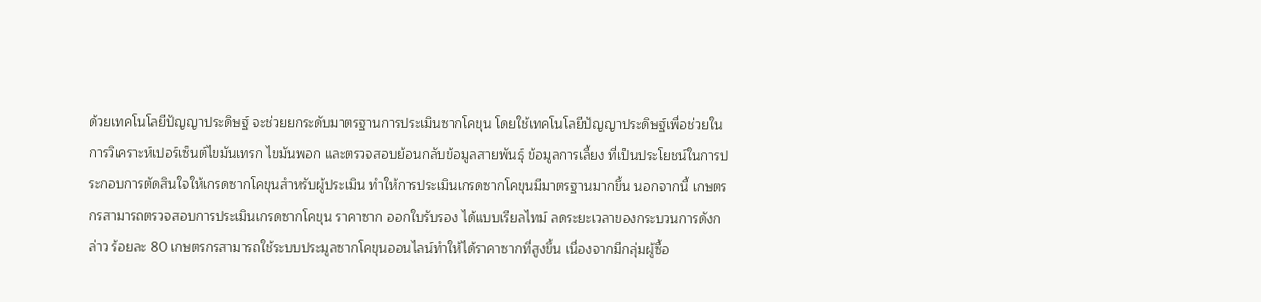ด้วยเทคโนโลยีปัญญาประดิษฐ์ จะช่วยยกระดับมาตรฐานการประเมินซากโคขุน โดยใช้เทคโนโลยีปัญญาประดิษฐ์เพื่อช่วยในการวิเคราะห์เปอร์เซ็นต์ไขมันเทรก ไขมันพอก และตรวจสอบย้อนกลับข้อมูลสายพันธุ์ ข้อมูลการเลี้ยง ที่เป็นประโยชน์ในการประกอบการตัดสินใจให้เกรดซากโคขุนสำหรับผู้ประเมิน ทำให้การประเมินเกรดซากโคขุนมีมาตรฐานมากขึ้น นอกจากนี้ เกษตรกรสามารถตรวจสอบการประเมินเกรดซากโคขุน ราคาซาก ออกใบรับรอง ได้แบบเรียลไทม์ ลดระยะเวลาของกระบวนการดังกล่าว ร้อยละ 80 เกษตรกรสามารถใช้ระบบประมูลซากโคขุนออนไลน์ทำให้ได้ราคาซากที่สูงขึ้น เนื่องจากมีกลุ่มผู้ซื้อ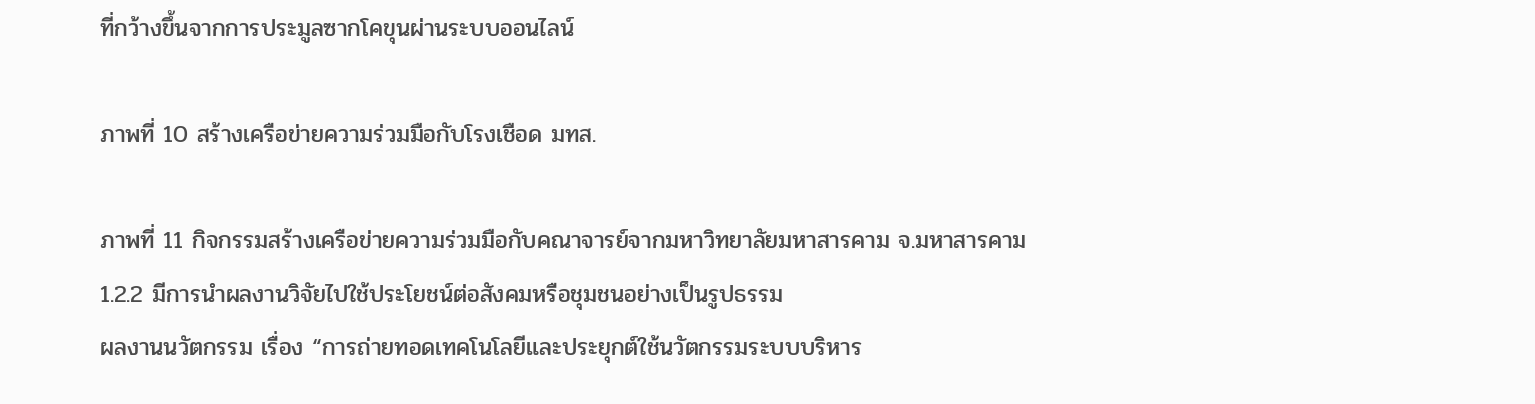ที่กว้างขึ้นจากการประมูลซากโคขุนผ่านระบบออนไลน์

ภาพที่ 10 สร้างเครือข่ายความร่วมมือกับโรงเชือด มทส.

ภาพที่ 11 กิจกรรมสร้างเครือข่ายความร่วมมือกับคณาจารย์จากมหาวิทยาลัยมหาสารคาม จ.มหาสารคาม
1.2.2 มีการนำผลงานวิจัยไปใช้ประโยชน์ต่อสังคมหรือชุมชนอย่างเป็นรูปธรรม
ผลงานนวัตกรรม เรื่อง “การถ่ายทอดเทคโนโลยีและประยุกต์ใช้นวัตกรรมระบบบริหาร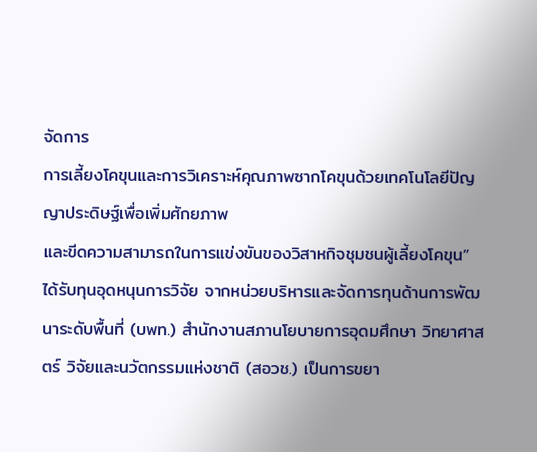จัดการ
การเลี้ยงโคขุนและการวิเคราะห์คุณภาพซากโคขุนด้วยเทคโนโลยีปัญญาประดิษฐ์เพื่อเพิ่มศักยภาพ
และขีดความสามารถในการแข่งขันของวิสาหกิจชุมชนผู้เลี้ยงโคขุน” ได้รับทุนอุดหนุนการวิจัย จากหน่วยบริหารและจัดการทุนด้านการพัฒนาระดับพื้นที่ (บพท.) สำนักงานสภานโยบายการอุดมศึกษา วิทยาศาสตร์ วิจัยและนวัตกรรมแห่งชาติ (สอวช.) เป็นการขยา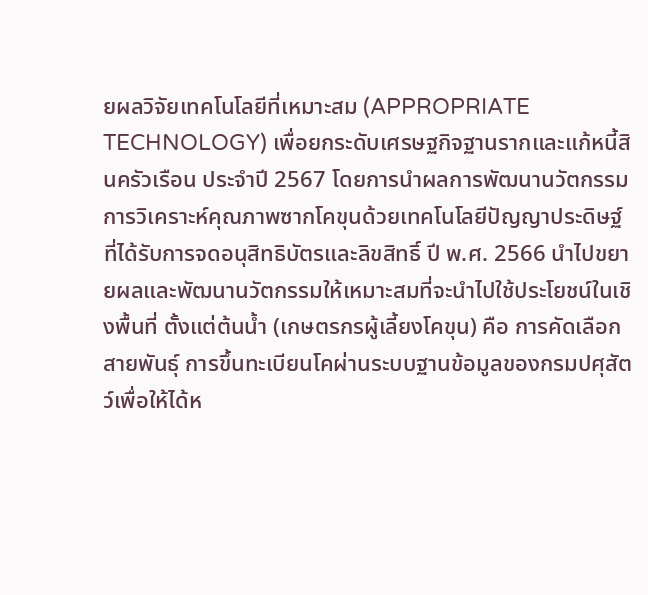ยผลวิจัยเทคโนโลยีที่เหมาะสม (APPROPRIATE TECHNOLOGY) เพื่อยกระดับเศรษฐกิจฐานรากและแก้หนี้สินครัวเรือน ประจำปี 2567 โดยการนำผลการพัฒนานวัตกรรมการวิเคราะห์คุณภาพซากโคขุนด้วยเทคโนโลยีปัญญาประดิษฐ์ ที่ได้รับการจดอนุสิทธิบัตรและลิขสิทธิ์ ปี พ.ศ. 2566 นำไปขยายผลและพัฒนานวัตกรรมให้เหมาะสมที่จะนำไปใช้ประโยชน์ในเชิงพื้นที่ ตั้งแต่ต้นน้ำ (เกษตรกรผู้เลี้ยงโคขุน) คือ การคัดเลือกสายพันธุ์ การขึ้นทะเบียนโคผ่านระบบฐานข้อมูลของกรมปศุสัตว์เพื่อให้ได้ห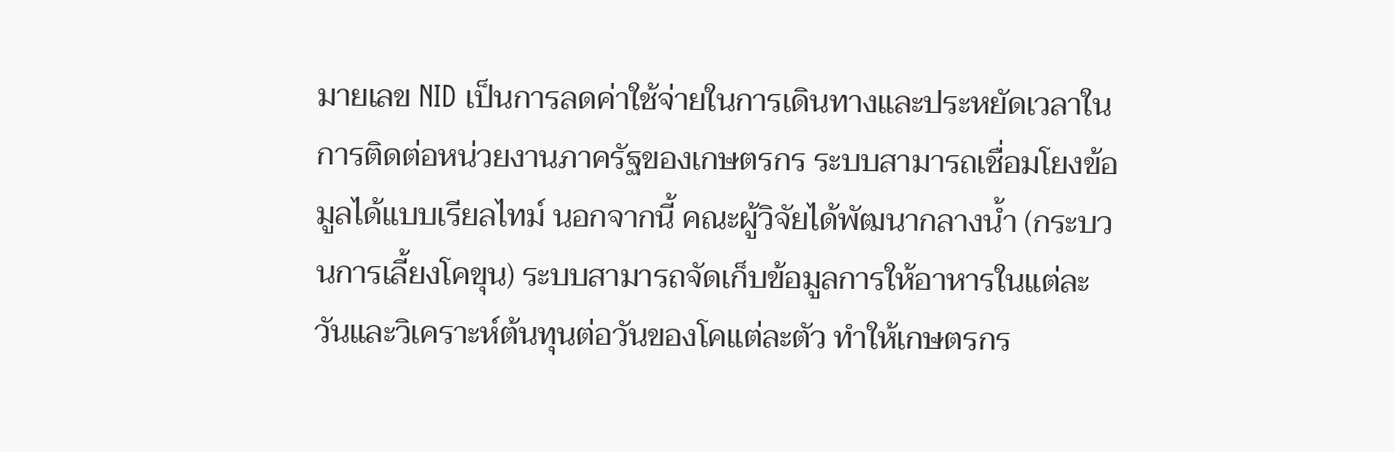มายเลข NID เป็นการลดค่าใช้จ่ายในการเดินทางและประหยัดเวลาในการติดต่อหน่วยงานภาครัฐของเกษตรกร ระบบสามารถเชื่อมโยงข้อมูลได้แบบเรียลไทม์ นอกจากนี้ คณะผู้วิจัยได้พัฒนากลางน้ำ (กระบวนการเลี้ยงโคขุน) ระบบสามารถจัดเก็บข้อมูลการให้อาหารในแต่ละวันและวิเคราะห์ต้นทุนต่อวันของโคแต่ละตัว ทำให้เกษตรกร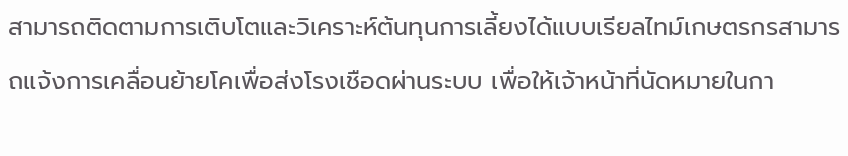สามารถติดตามการเติบโตและวิเคราะห์ต้นทุนการเลี้ยงได้แบบเรียลไทม์เกษตรกรสามารถแจ้งการเคลื่อนย้ายโคเพื่อส่งโรงเชือดผ่านระบบ เพื่อให้เจ้าหน้าที่นัดหมายในกา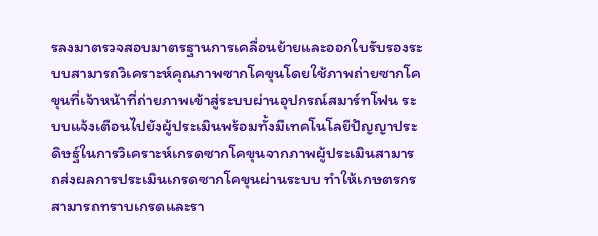รลงมาตรวจสอบมาตรฐานการเคลื่อนย้ายและออกใบรับรองระบบสามารถวิเคราะห์คุณภาพซากโคขุนโดยใช้ภาพถ่ายซากโคขุนที่เจ้าหน้าที่ถ่ายภาพเข้าสู่ระบบผ่านอุปกรณ์สมาร์ทโฟน ระบบแจ้งเตือนไปยังผู้ประเมินพร้อมทั้งมีเทคโนโลยีปัญญาประดิษฐ์ในการวิเคราะห์เกรดซากโคขุนจากภาพผู้ประเมินสามารถส่งผลการประเมินเกรดซากโคขุนผ่านระบบ ทำให้เกษตรกรสามารถทราบเกรดและรา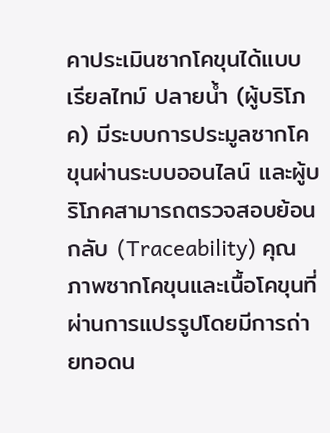คาประเมินซากโคขุนได้แบบเรียลไทม์ ปลายน้ำ (ผู้บริโภค) มีระบบการประมูลซากโคขุนผ่านระบบออนไลน์ และผู้บริโภคสามารถตรวจสอบย้อนกลับ (Traceability) คุณภาพซากโคขุนและเนื้อโคขุนที่ผ่านการแปรรูปโดยมีการถ่ายทอดน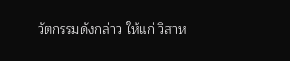วัตกรรมดังกล่าว ให้แก่ วิสาห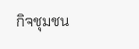กิจชุมชน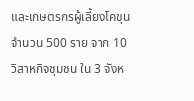และเกษตรกรผู้เลี้ยงโคขุน จำนวน 500 ราย จาก 10 วิสาหกิจชุมชน ใน 3 จังห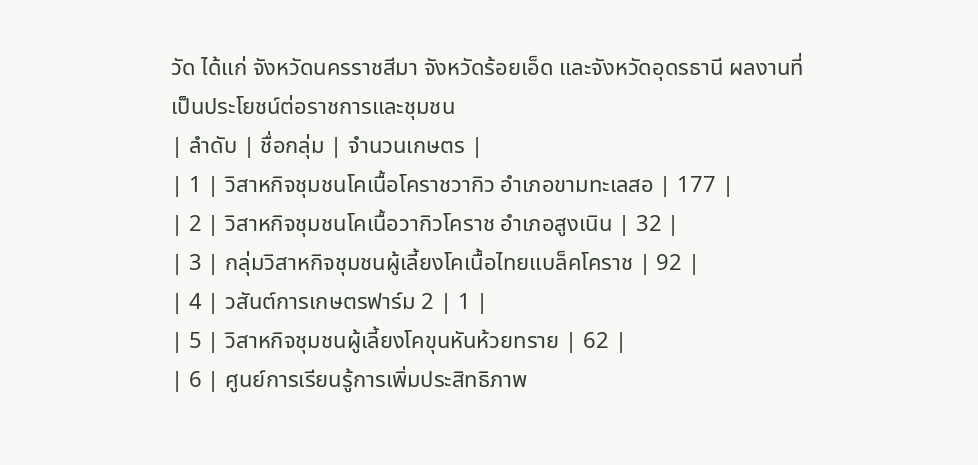วัด ได้แก่ จังหวัดนครราชสีมา จังหวัดร้อยเอ็ด และจังหวัดอุดรธานี ผลงานที่เป็นประโยชน์ต่อราชการและชุมชน
| ลำดับ | ชื่อกลุ่ม | จำนวนเกษตร |
| 1 | วิสาหกิจชุมชนโคเนื้อโคราชวากิว อำเภอขามทะเลสอ | 177 |
| 2 | วิสาหกิจชุมชนโคเนื้อวากิวโคราช อำเภอสูงเนิน | 32 |
| 3 | กลุ่มวิสาหกิจชุมชนผู้เลี้ยงโคเนื้อไทยแบล็คโคราช | 92 |
| 4 | วสันต์การเกษตรฟาร์ม 2 | 1 |
| 5 | วิสาหกิจชุมชนผู้เลี้ยงโคขุนหันห้วยทราย | 62 |
| 6 | ศูนย์การเรียนรู้การเพิ่มประสิทธิภาพ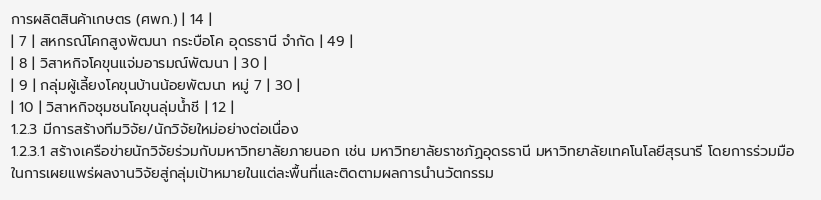การผลิตสินค้าเกษตร (ศพก.) | 14 |
| 7 | สหกรณ์โคกสูงพัฒนา กระบือโค อุดรธานี จำกัด | 49 |
| 8 | วิสาหกิจโคขุนแจ่มอารมณ์พัฒนา | 30 |
| 9 | กลุ่มผู้เลี้ยงโคขุนบ้านน้อยพัฒนา หมู่ 7 | 30 |
| 10 | วิสาหกิจชุมชนโคขุนลุ่มน้ำชี | 12 |
1.2.3 มีการสร้างทีมวิจัย/นักวิจัยใหม่อย่างต่อเนื่อง
1.2.3.1 สร้างเครือข่ายนักวิจัยร่วมกับมหาวิทยาลัยภายนอก เช่น มหาวิทยาลัยราชภัฏอุดรธานี มหาวิทยาลัยเทคโนโลยีสุรนารี โดยการร่วมมือในการเผยแพร่ผลงานวิจัยสู่กลุ่มเป้าหมายในแต่ละพื้นที่และติดตามผลการนำนวัตกรรม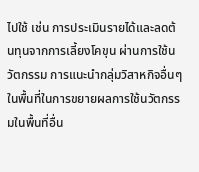ไปใช้ เช่น การประเมินรายได้และลดต้นทุนจากการเลี้ยงโคขุน ผ่านการใช้นวัตกรรม การแนะนำกลุ่มวิสาหกิจอื่นๆ ในพื้นที่ในการขยายผลการใช้นวัตกรรมในพื้นที่อื่น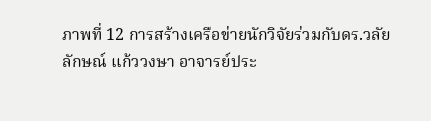ภาพที่ 12 การสร้างเครือข่ายนักวิจัยร่วมกับดร.วลัยลักษณ์ แก้ววงษา อาจารย์ประ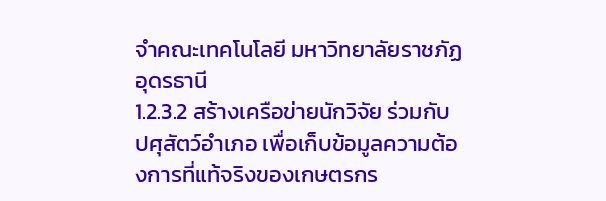จำคณะเทคโนโลยี มหาวิทยาลัยราชภัฏอุดรธานี
1.2.3.2 สร้างเครือข่ายนักวิจัย ร่วมกับ ปศุสัตว์อำเภอ เพื่อเก็บข้อมูลความต้องการที่แท้จริงของเกษตรกร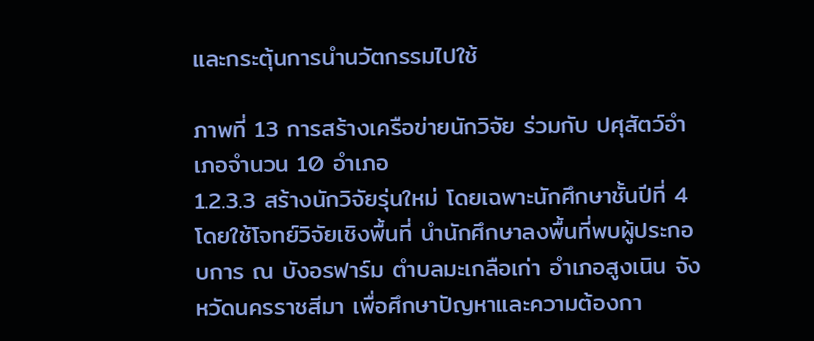และกระตุ้นการนำนวัตกรรมไปใช้

ภาพที่ 13 การสร้างเครือข่ายนักวิจัย ร่วมกับ ปศุสัตว์อำเภอจำนวน 10 อำเภอ
1.2.3.3 สร้างนักวิจัยรุ่นใหม่ โดยเฉพาะนักศึกษาชั้นปีที่ 4 โดยใช้โจทย์วิจัยเชิงพื้นที่ นำนักศึกษาลงพื้นที่พบผู้ประกอบการ ณ บังอรฟาร์ม ตำบลมะเกลือเก่า อำเภอสูงเนิน จังหวัดนครราชสีมา เพื่อศึกษาปัญหาและความต้องกา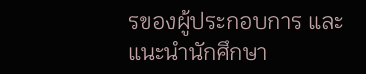รของผู้ประกอบการ และแนะนำนักศึกษา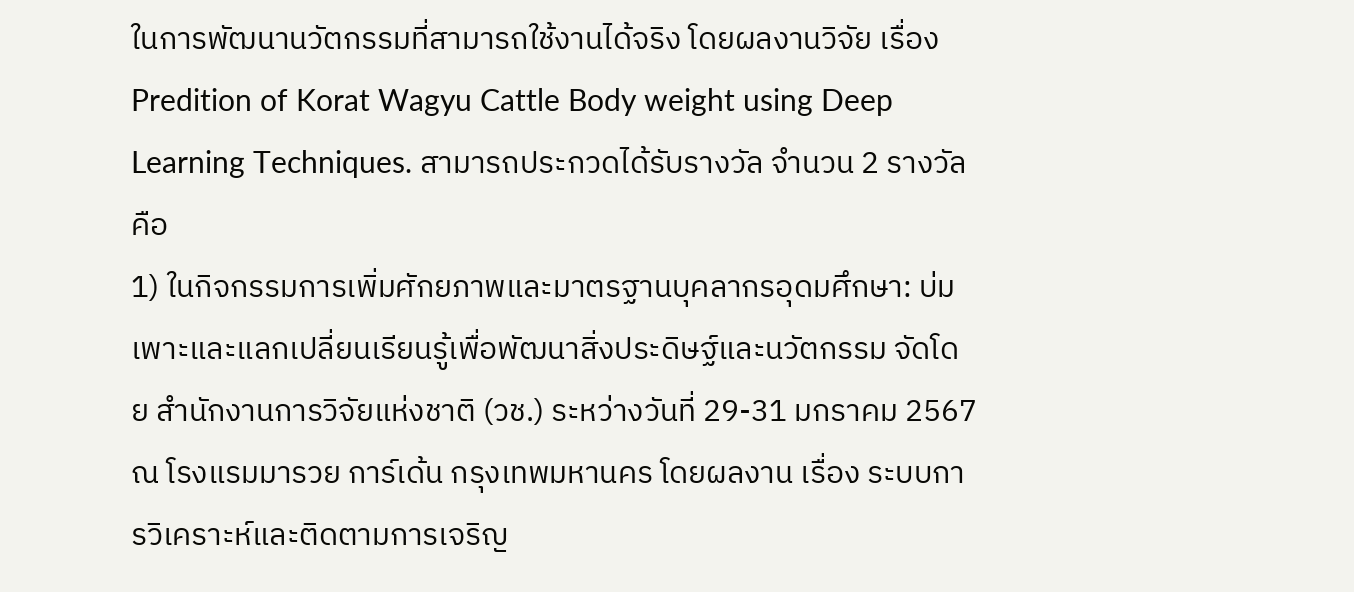ในการพัฒนานวัตกรรมที่สามารถใช้งานได้จริง โดยผลงานวิจัย เรื่อง Predition of Korat Wagyu Cattle Body weight using Deep Learning Techniques. สามารถประกวดได้รับรางวัล จำนวน 2 รางวัล คือ
1) ในกิจกรรมการเพิ่มศักยภาพและมาตรฐานบุคลากรอุดมศึกษา: บ่มเพาะและแลกเปลี่ยนเรียนรู้เพื่อพัฒนาสิ่งประดิษฐ์และนวัตกรรม จัดโดย สำนักงานการวิจัยแห่งชาติ (วช.) ระหว่างวันที่ 29-31 มกราคม 2567 ณ โรงแรมมารวย การ์เด้น กรุงเทพมหานคร โดยผลงาน เรื่อง ระบบการวิเคราะห์และติดตามการเจริญ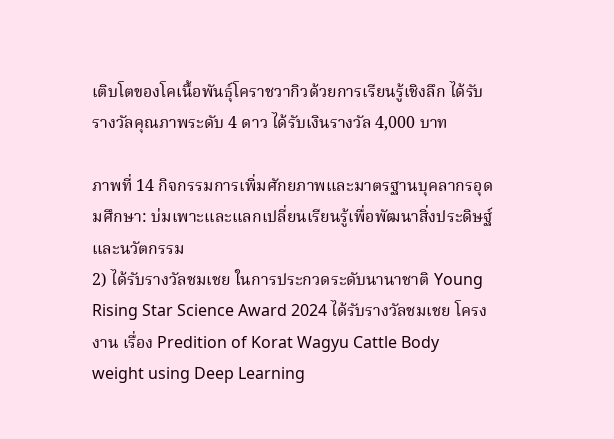เติบโตของโคเนื้อพันธุ์โคราชวากิวด้วยการเรียนรู้เชิงลึก ได้รับรางวัลคุณภาพระดับ 4 ดาว ได้รับเงินรางวัล 4,000 บาท

ภาพที่ 14 กิจกรรมการเพิ่มศักยภาพและมาตรฐานบุคลากรอุดมศึกษา: บ่มเพาะและแลกเปลี่ยนเรียนรู้เพื่อพัฒนาสิ่งประดิษฐ์และนวัตกรรม
2) ได้รับรางวัลชมเชย ในการประกวดระดับนานาชาติ Young Rising Star Science Award 2024 ได้รับรางวัลชมเชย โครงงาน เรื่อง Predition of Korat Wagyu Cattle Body weight using Deep Learning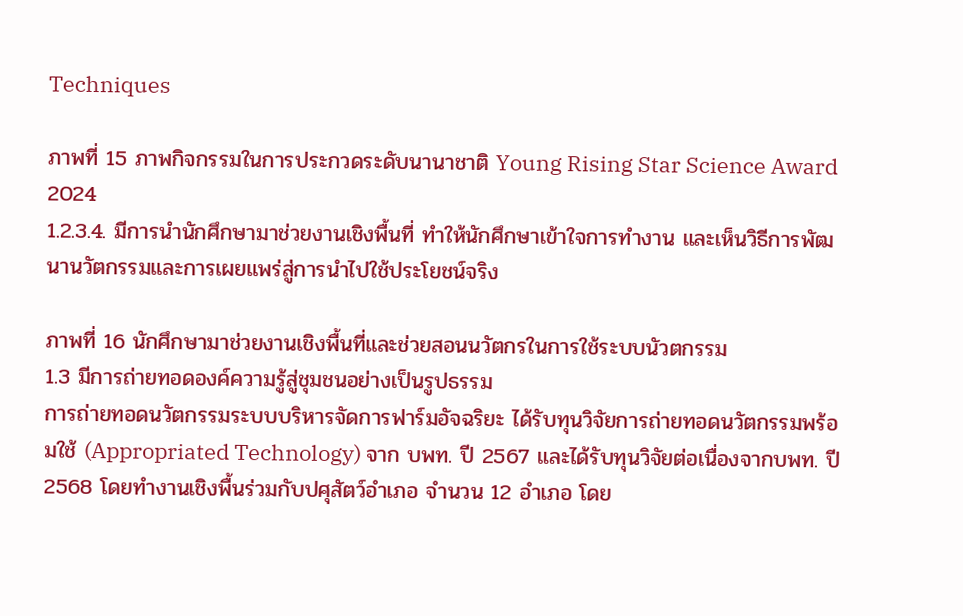Techniques

ภาพที่ 15 ภาพกิจกรรมในการประกวดระดับนานาชาติ Young Rising Star Science Award 2024
1.2.3.4. มีการนำนักศึกษามาช่วยงานเชิงพื้นที่ ทำให้นักศึกษาเข้าใจการทำงาน และเห็นวิธีการพัฒนานวัตกรรมและการเผยแพร่สู่การนำไปใช้ประโยชน์จริง

ภาพที่ 16 นักศึกษามาช่วยงานเชิงพื้นที่และช่วยสอนนวัตกรในการใช้ระบบนัวตกรรม
1.3 มีการถ่ายทอดองค์ความรู้สู่ชุมชนอย่างเป็นรูปธรรม
การถ่ายทอดนวัตกรรมระบบบริหารจัดการฟาร์มอัจฉริยะ ได้รับทุนวิจัยการถ่ายทอดนวัตกรรมพร้อมใช้ (Appropriated Technology) จาก บพท. ปี 2567 และได้รับทุนวิจัยต่อเนื่องจากบพท. ปี 2568 โดยทำงานเชิงพื้นร่วมกับปศุสัตว์อำเภอ จำนวน 12 อำเภอ โดย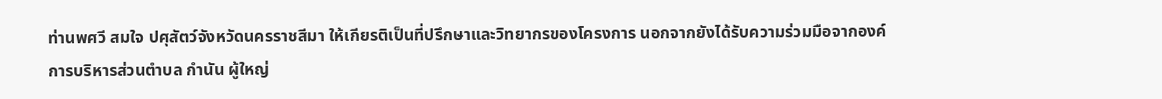ท่านพศวี สมใจ ปศุสัตว์จังหวัดนครราชสีมา ให้เกียรติเป็นที่ปรึกษาและวิทยากรของโครงการ นอกจากยังได้รับความร่วมมือจากองค์การบริหารส่วนตำบล กำนัน ผู้ใหญ่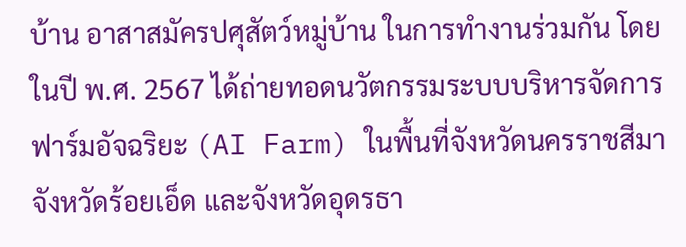บ้าน อาสาสมัครปศุสัตว์หมู่บ้าน ในการทำงานร่วมกัน โดยในปี พ.ศ. 2567 ได้ถ่ายทอดนวัตกรรมระบบบริหารจัดการฟาร์มอัจฉริยะ (AI Farm) ในพื้นที่จังหวัดนครราชสีมา จังหวัดร้อยเอ็ด และจังหวัดอุดรธา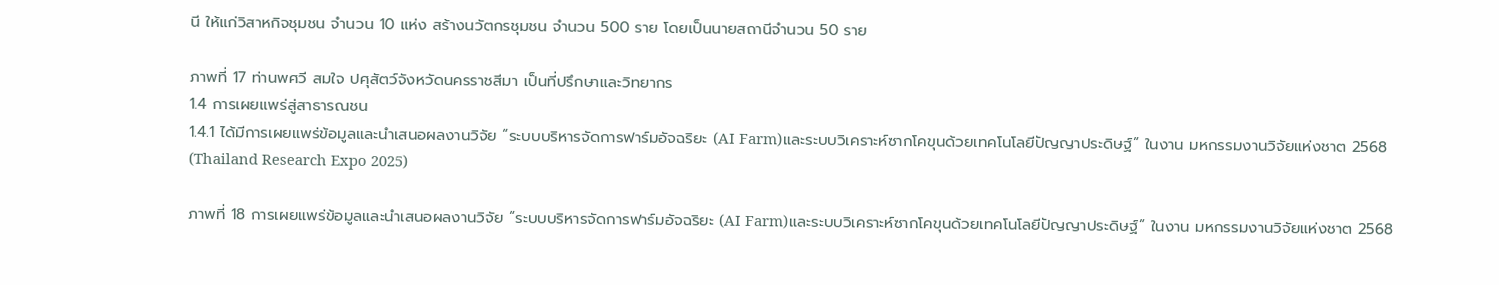นี ให้แก่วิสาหกิจชุมชน จำนวน 10 แห่ง สร้างนวัตกรชุมชน จำนวน 500 ราย โดยเป็นนายสถานีจำนวน 50 ราย

ภาพที่ 17 ท่านพศวี สมใจ ปศุสัตว์จังหวัดนครราชสีมา เป็นที่ปรึกษาและวิทยากร
1.4 การเผยแพร่สู่สาธารณชน
1.4.1 ได้มีการเผยแพร่ข้อมูลและนำเสนอผลงานวิจัย “ระบบบริหารจัดการฟาร์มอัจฉริยะ (AI Farm)และระบบวิเคราะห์ซากโคขุนด้วยเทคโนโลยีปัญญาประดิษฐ์” ในงาน มหกรรมงานวิจัยแห่งชาต 2568 (Thailand Research Expo 2025)

ภาพที่ 18 การเผยแพร่ข้อมูลและนำเสนอผลงานวิจัย “ระบบบริหารจัดการฟาร์มอัจฉริยะ (AI Farm)และระบบวิเคราะห์ซากโคขุนด้วยเทคโนโลยีปัญญาประดิษฐ์” ในงาน มหกรรมงานวิจัยแห่งชาต 2568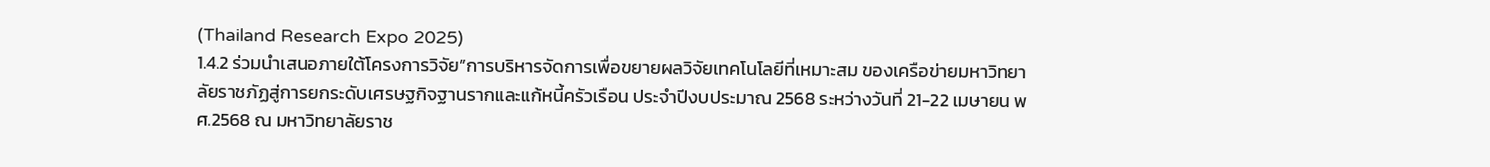(Thailand Research Expo 2025)
1.4.2 ร่วมนำเสนอภายใต้โครงการวิจัย”การบริหารจัดการเพื่อขยายผลวิจัยเทคโนโลยีที่เหมาะสม ของเครือข่ายมหาวิทยาลัยราชภัฏสู่การยกระดับเศรษฐกิจฐานรากและแก้หนี้ครัวเรือน ประจำปีงบประมาณ 2568 ระหว่างวันที่ 21-22 เมษายน พศ.2568 ณ มหาวิทยาลัยราช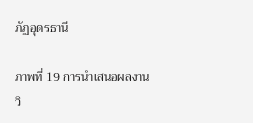ภัฏอุดรธานี

ภาพที่ 19 การนำเสนอผลงานวิ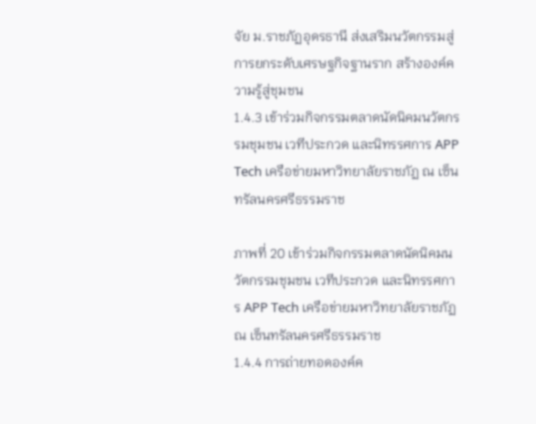จัย ม.ราชภัฏอุดรธานี ส่งเสริมนวัตกรรมสู่การยกระดับเศรษฐกิจฐานราก สร้างองค์ความรู้สู่ชุมชน
1.4.3 เข้าร่วมกิจกรรมตลาดนัดนิคมนวัตกรรมชุมชน เวทีประกวด และนิทรรศการ APP Tech เครือข่ายมหาวิทยาลัยราชภัฏ ณ เซ็นทรัลนครศรีธรรมราช

ภาพที่ 20 เข้าร่วมกิจกรรมตลาดนัดนิคมนวัตกรรมชุมชน เวทีประกวด และนิทรรศการ APP Tech เครือข่ายมหาวิทยาลัยราชภัฏ ณ เซ็นทรัลนครศรีธรรมราช
1.4.4 การถ่ายทอดองค์ค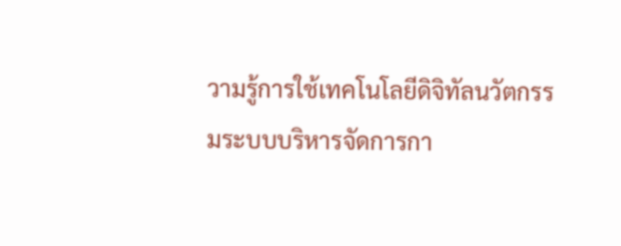วามรู้การใช้เทคโนโลยีดิจิทัลนวัตกรรมระบบบริหารจัดการกา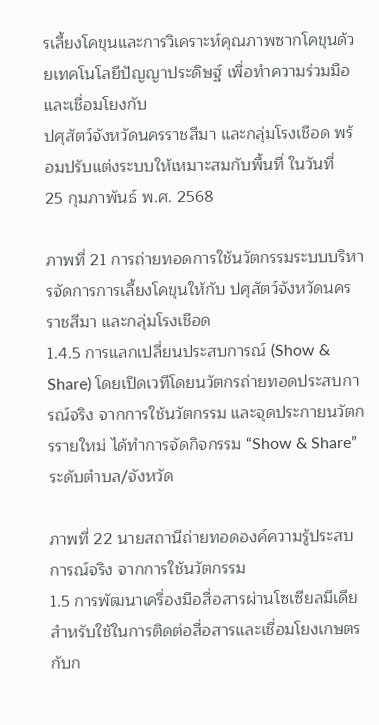รเลี้ยงโคขุนและการวิเคราะห์คุณภาพซากโคขุนด้วยเทคโนโลยีปัญญาประดิษฐ์ เพื่อทำความร่วมมือและเชื่อมโยงกับ
ปศุสัตว์จังหวัดนครราชสีมา และกลุ่มโรงเชือด พร้อมปรับแต่งระบบให้เหมาะสมกับพื้นที่ ในวันที่
25 กุมภาพันธ์ พ.ศ. 2568

ภาพที่ 21 การถ่ายทอดการใช้นวัตกรรมระบบบริหารจัดการการเลี้ยงโคขุนให้กับ ปศุสัตว์จังหวัดนครราชสีมา และกลุ่มโรงเชือด
1.4.5 การแลกเปลี่ยนประสบการณ์ (Show & Share) โดยเปิดเวทีโดยนวัตกรถ่ายทอดประสบการณ์จริง จากการใช้นวัตกรรม และจุดประกายนวัตกรรายใหม่ ได้ทำการจัดกิจกรรม “Show & Share” ระดับตำบล/จังหวัด

ภาพที่ 22 นายสถานีถ่ายทอดองค์ความรู้ประสบการณ์จริง จากการใช้นวัตกรรม
1.5 การพัฒนาเครื่องมือสื่อสารผ่านโซเซียลมีเดีย สำหรับใช้ในการติดต่อสื่อสารและเชื่อมโยงเกษตรกับก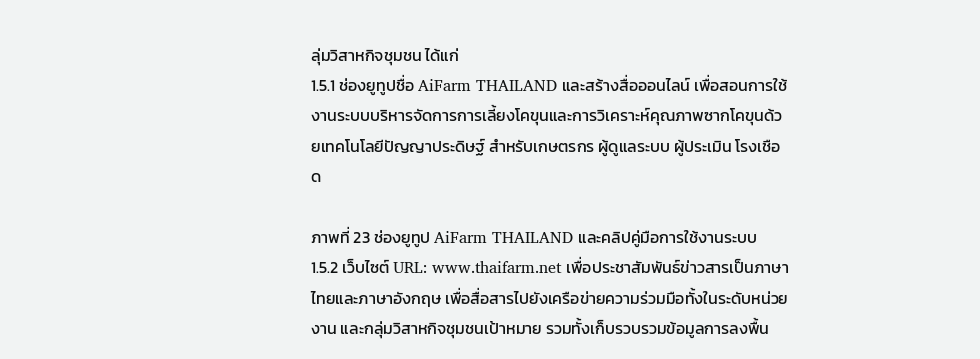ลุ่มวิสาหกิจชุมชน ได้แก่
1.5.1 ช่องยูทูปชื่อ AiFarm THAILAND และสร้างสื่อออนไลน์ เพื่อสอนการใช้งานระบบบริหารจัดการการเลี้ยงโคขุนและการวิเคราะห์คุณภาพซากโคขุนด้วยเทคโนโลยีปัญญาประดิษฐ์ สำหรับเกษตรกร ผู้ดูแลระบบ ผู้ประเมิน โรงเชือด

ภาพที่ 23 ช่องยูทูป AiFarm THAILAND และคลิปคู่มือการใช้งานระบบ
1.5.2 เว็บไซต์ URL: www.thaifarm.net เพื่อประชาสัมพันธ์ข่าวสารเป็นภาษาไทยและภาษาอังกฤษ เพื่อสื่อสารไปยังเครือข่ายความร่วมมือทั้งในระดับหน่วยงาน และกลุ่มวิสาหกิจชุมชนเป้าหมาย รวมทั้งเก็บรวบรวมข้อมูลการลงพื้น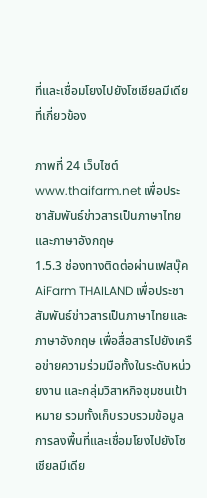ที่และเชื่อมโยงไปยังโซเชียลมีเดียที่เกี่ยวข้อง

ภาพที่ 24 เว็บไซต์ www.thaifarm.net เพื่อประชาสัมพันธ์ข่าวสารเป็นภาษาไทยและภาษาอังกฤษ
1.5.3 ช่องทางติดต่อผ่านเฟสบุ๊ค AiFarm THAILAND เพื่อประชาสัมพันธ์ข่าวสารเป็นภาษาไทยและภาษาอังกฤษ เพื่อสื่อสารไปยังเครือข่ายความร่วมมือทั้งในระดับหน่วยงาน และกลุ่มวิสาหกิจชุมชนเป้าหมาย รวมทั้งเก็บรวบรวมข้อมูลการลงพื้นที่และเชื่อมโยงไปยังโซเชียลมีเดีย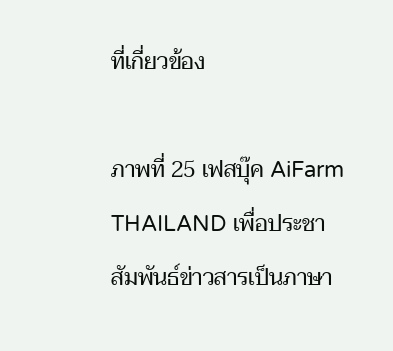ที่เกี่ยวข้อง

ภาพที่ 25 เฟสบุ๊ค AiFarm THAILAND เพื่อประชาสัมพันธ์ข่าวสารเป็นภาษา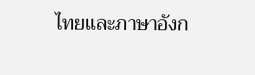ไทยและภาษาอังก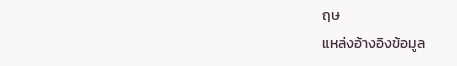ฤษ
แหล่งอ้างอิงข้อมูล